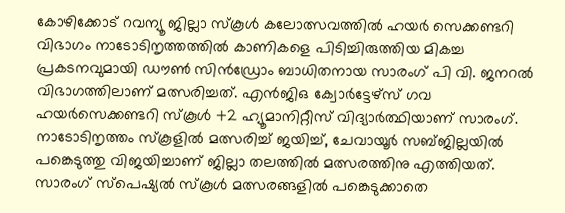കോഴിക്കോട് റവന്യൂ ജില്ലാ സ്കൂൾ കലോത്സവത്തിൽ ഹയർ സെക്കണ്ടറി വിഭാഗം നാടോടിനൃത്തത്തിൽ കാണികളെ പിടിച്ചിരുത്തിയ മികച്ച പ്രകടനവുമായി ഡൗൺ സിൻഡ്രോം ബാധിതനായ സാരംഗ് പി വി. ജനറൽ വിഭാഗത്തിലാണ് മത്സരിച്ചത്. എൻജിഒ ക്വോർട്ടേഴ്സ് ഗവ ഹയർസെക്കണ്ടറി സ്കൂൾ +2 ഹ്യൂമാനിറ്റീസ് വിദ്യാർത്ഥിയാണ് സാരംഗ്. നാടോടിനൃത്തം സ്കൂളിൽ മത്സരിച്ച് ജയിച്ച്, ചേവായൂർ സബ്ജില്ലയിൽ പങ്കെടുത്തു വിജയിച്ചാണ് ജില്ലാ തലത്തിൽ മത്സരത്തിനു എത്തിയത്. സാരംഗ് സ്പെഷ്യൽ സ്കൂൾ മത്സരങ്ങളിൽ പങ്കെടുക്കാതെ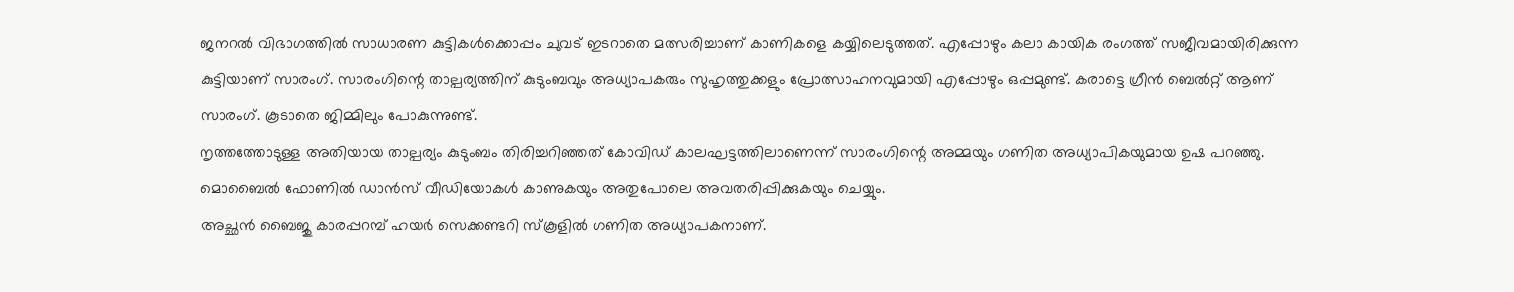ജനറൽ വിഭാഗത്തിൽ സാധാരണ കുട്ടികൾക്കൊപ്പം ചുവട് ഇടറാതെ മത്സരിച്ചാണ് കാണികളെ കയ്യിലെടുത്തത്. എപ്പോഴും കലാ കായിക രംഗത്ത് സജീവമായിരിക്കുന്ന കുട്ടിയാണ് സാരംഗ്. സാരംഗിന്റെ താല്പര്യത്തിന് കുടുംബവും അധ്യാപകരും സുഹൃത്തുക്കളും പ്രോത്സാഹനവുമായി എപ്പോഴും ഒപ്പമുണ്ട്. കരാട്ടെ ഗ്രീൻ ബെൽറ്റ് ആണ് സാരംഗ്. കൂടാതെ ജിമ്മിലും പോകുന്നുണ്ട്.
നൃത്തത്തോടുള്ള അതിയായ താല്പര്യം കുടുംബം തിരിച്ചറിഞ്ഞത് കോവിഡ് കാലഘട്ടത്തിലാണെന്ന് സാരംഗിന്റെ അമ്മയും ഗണിത അധ്യാപികയുമായ ഉഷ പറഞ്ഞു. മൊബൈൽ ഫോണിൽ ഡാൻസ് വീഡിയോകൾ കാണുകയും അതുപോലെ അവതരിപ്പിക്കുകയും ചെയ്യും.
അച്ഛൻ ബൈജു കാരപ്പറമ്പ് ഹയർ സെക്കണ്ടറി സ്കൂളിൽ ഗണിത അധ്യാപകനാണ്.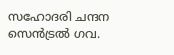സഹോദരി ചന്ദന സെൻട്രൽ ഗവ.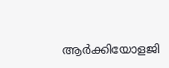ആർക്കിയോളജി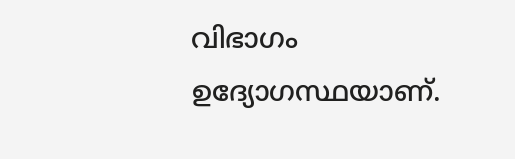വിഭാഗം ഉദ്യോഗസ്ഥയാണ്.